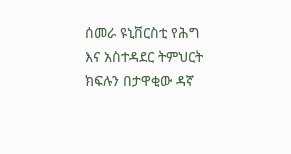ሰመራ ዩኒቨርስቲ የሕግ እና አስተዳደር ትምህርት ክፍሉን በታዋቂው ዳኛ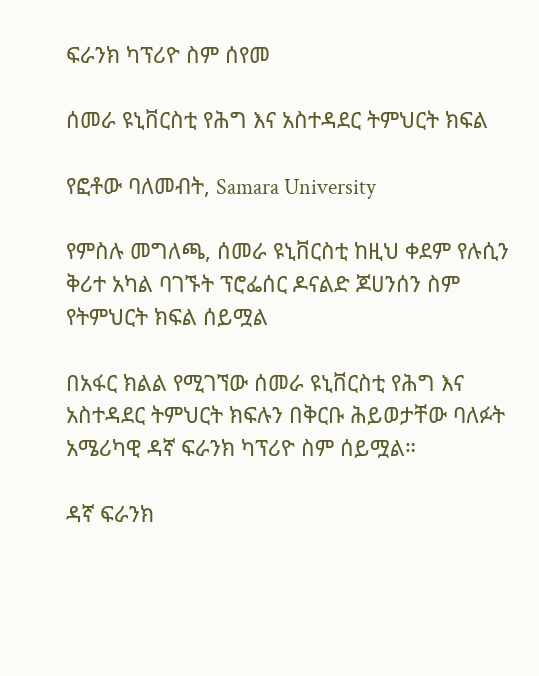ፍራንክ ካፕሪዮ ስም ሰየመ

ሰመራ ዩኒቨርስቲ የሕግ እና አስተዳደር ትምህርት ክፍል

የፎቶው ባለመብት, Samara University

የምስሉ መግለጫ, ሰመራ ዩኒቨርስቲ ከዚህ ቀደም የሉሲን ቅሪተ አካል ባገኙት ፕሮፌሰር ዶናልድ ጆሀንሰን ስም የትምህርት ክፍል ሰይሟል

በአፋር ክልል የሚገኘው ሰመራ ዩኒቨርስቲ የሕግ እና አስተዳደር ትምህርት ክፍሉን በቅርቡ ሕይወታቸው ባለፉት አሜሪካዊ ዳኛ ፍራንክ ካፕሪዮ ስም ሰይሟል።

ዳኛ ፍራንክ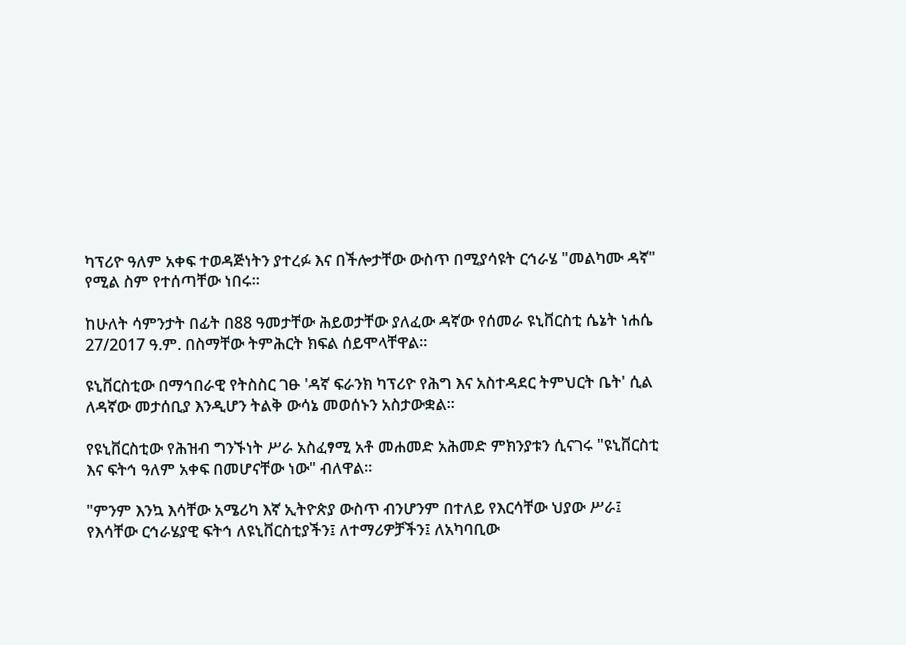ካፕሪዮ ዓለም አቀፍ ተወዳጅነትን ያተረፉ እና በችሎታቸው ውስጥ በሚያሳዩት ርኅራሄ "መልካሙ ዳኛ" የሚል ስም የተሰጣቸው ነበሩ።

ከሁለት ሳምንታት በፊት በ88 ዓመታቸው ሕይወታቸው ያለፈው ዳኛው የሰመራ ዩኒቨርስቲ ሴኔት ነሐሴ 27/2017 ዓ.ም. በስማቸው ትምሕርት ክፍል ሰይሞላቸዋል።

ዩኒቨርስቲው በማኅበራዊ የትስስር ገፁ 'ዳኛ ፍራንክ ካፕሪዮ የሕግ እና አስተዳደር ትምህርት ቤት' ሲል ለዳኛው መታሰቢያ እንዲሆን ትልቅ ውሳኔ መወሰኑን አስታውቋል።

የዩኒቨርስቲው የሕዝብ ግንኙነት ሥራ አስፈፃሚ አቶ መሐመድ አሕመድ ምክንያቱን ሲናገሩ "ዩኒቨርስቲ እና ፍትኅ ዓለም አቀፍ በመሆናቸው ነው" ብለዋል።

"ምንም እንኳ እሳቸው አሜሪካ እኛ ኢትዮጵያ ውስጥ ብንሆንም በተለይ የእርሳቸው ህያው ሥራ፤ የእሳቸው ርኅራሄያዊ ፍትኅ ለዩኒቨርስቲያችን፤ ለተማሪዎቻችን፤ ለአካባቢው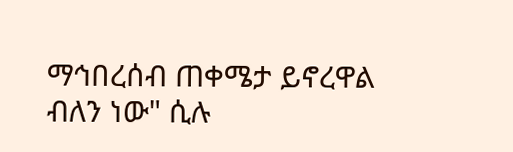ማኅበረሰብ ጠቀሜታ ይኖረዋል ብለን ነው" ሲሉ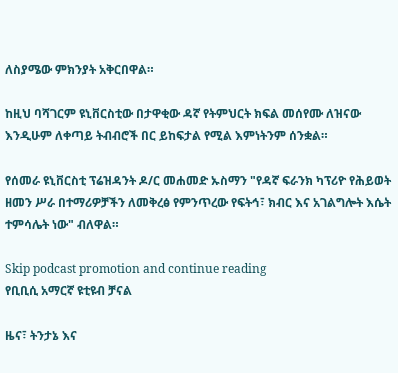ለስያሜው ምክንያት አቅርበዋል።

ከዚህ ባሻገርም ዩኒቨርስቲው በታዋቂው ዳኛ የትምህርት ክፍል መሰየሙ ለዝናው እንዲሁም ለቀጣይ ትብብሮች በር ይከፍታል የሚል እምነትንም ሰንቋል።

የሰመራ ዩኒቨርስቲ ፕሬዝዳንት ዶ/ር መሐመድ ኡስማን "የዳኛ ፍራንክ ካፕሪዮ የሕይወት ዘመን ሥራ በተማሪዎቻችን ለመቅረፅ የምንጥረው የፍትኅ፣ ክብር እና አገልግሎት እሴት ተምሳሌት ነው" ብለዋል።

Skip podcast promotion and continue reading
የቢቢሲ አማርኛ ዩቲዩብ ቻናል

ዜና፣ ትንታኔ እና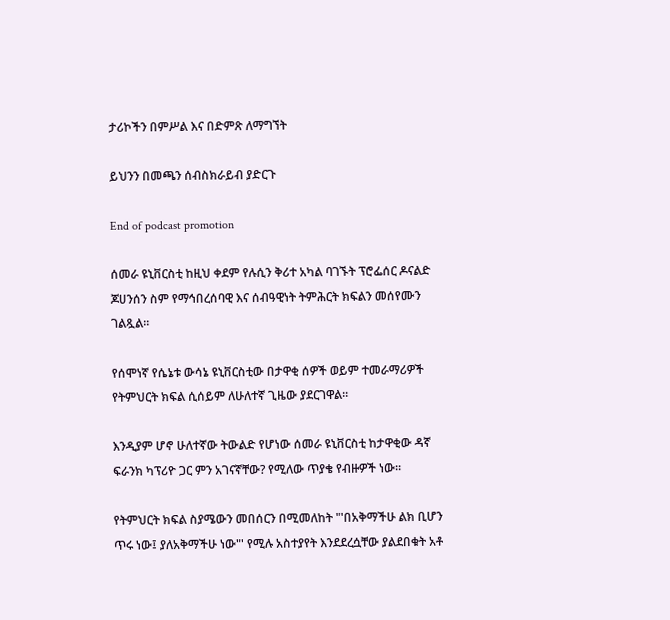ታሪኮችን በምሥል እና በድምጽ ለማግኘት

ይህንን በመጫን ሰብስክራይብ ያድርጉ

End of podcast promotion

ሰመራ ዩኒቨርስቲ ከዚህ ቀደም የሉሲን ቅሪተ አካል ባገኙት ፕሮፌሰር ዶናልድ ጆሀንሰን ስም የማኅበረሰባዊ እና ሰብዓዊነት ትምሕርት ክፍልን መሰየሙን ገልጿል።

የሰሞነኛ የሴኔቱ ውሳኔ ዩኒቨርስቲው በታዋቂ ሰዎች ወይም ተመራማሪዎች የትምህርት ክፍል ሲሰይም ለሁለተኛ ጊዜው ያደርገዋል።

እንዲያም ሆኖ ሁለተኛው ትውልድ የሆነው ሰመራ ዩኒቨርስቲ ከታዋቂው ዳኛ ፍራንክ ካፕሪዮ ጋር ምን አገናኛቸው? የሚለው ጥያቄ የብዙዎች ነው።

የትምህርት ክፍል ስያሜውን መበሰርን በሚመለከት "'በአቅማችሁ ልክ ቢሆን ጥሩ ነው፤ ያለአቅማችሁ ነው"' የሚሉ አስተያየት እንደደረሷቸው ያልደበቁት አቶ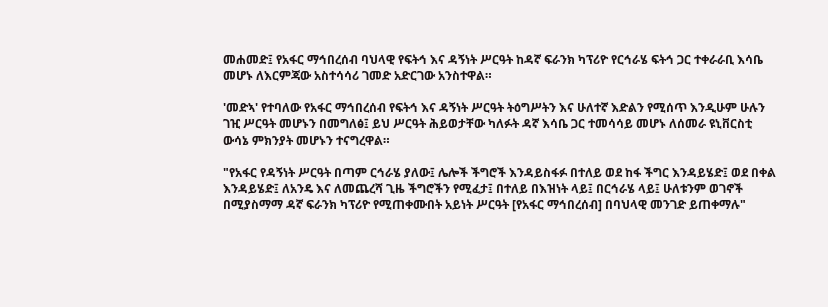መሐመድ፤ የአፋር ማኅበረሰብ ባህላዊ የፍትኅ እና ዳኝነት ሥርዓት ከዳኛ ፍራንክ ካፕሪዮ የርኅራሄ ፍትኅ ጋር ተቀራራቢ እሳቤ መሆኑ ለእርምጃው አስተሳሳሪ ገመድ አድርገው አንስተዋል።

'መድኣ' የተባለው የአፋር ማኅበረሰብ የፍትኅ እና ዳኝነት ሥርዓት ትዕግሥትን እና ሁለተኛ እድልን የሚሰጥ እንዲሁም ሁሉን ገዢ ሥርዓት መሆኑን በመግለፅ፤ ይህ ሥርዓት ሕይወታቸው ካለፉት ዳኛ እሳቤ ጋር ተመሳሳይ መሆኑ ለሰመራ ዩኒቨርስቲ ውሳኔ ምክንያት መሆኑን ተናግረዋል።

"የአፋር የዳኝነት ሥርዓት በጣም ርኅራሄ ያለው፤ ሌሎች ችግሮች እንዳይስፋፉ በተለይ ወደ ከፋ ችግር እንዳይሄድ፤ ወደ በቀል እንዳይሄድ፤ ለአንዴ እና ለመጨረሻ ጊዜ ችግሮችን የሚፈታ፤ በተለይ በእዝነት ላይ፤ በርኅራሄ ላይ፤ ሁለቱንም ወገኖች በሚያስማማ ዳኛ ፍራንክ ካፕሪዮ የሚጠቀሙበት አይነት ሥርዓት [የአፋር ማኅበረሰብ] በባህላዊ መንገድ ይጠቀማሉ"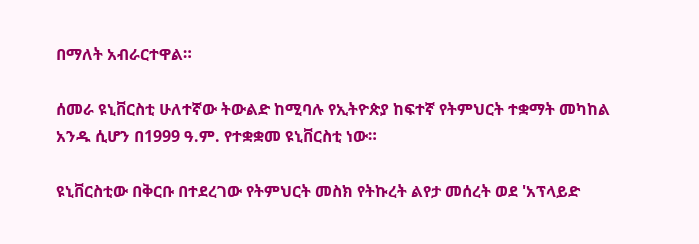በማለት አብራርተዋል።

ሰመራ ዩኒቨርስቲ ሁለተኛው ትውልድ ከሚባሉ የኢትዮጵያ ከፍተኛ የትምህርት ተቋማት መካከል አንዱ ሲሆን በ1999 ዓ.ም. የተቋቋመ ዩኒቨርስቲ ነው።

ዩኒቨርስቲው በቅርቡ በተደረገው የትምህርት መስክ የትኩረት ልየታ መሰረት ወደ 'አፕላይድ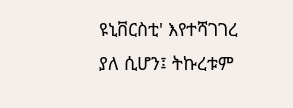ዩኒቨርስቲ' እየተሻገገረ ያለ ሲሆን፤ ትኩረቱም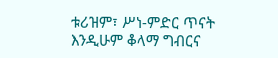ቱሪዝም፣ ሥነ-ምድር ጥናት እንዲሁም ቆላማ ግብርና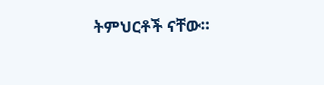ትምህርቶች ናቸው።